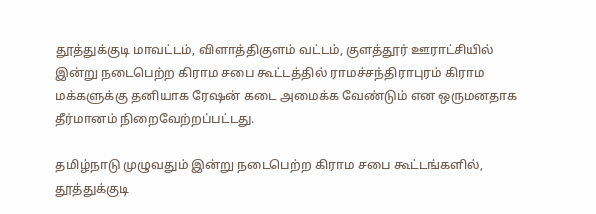தூத்துக்குடி மாவட்டம், விளாத்திகுளம் வட்டம், குளத்தூர் ஊராட்சியில் இன்று நடைபெற்ற கிராம சபை கூட்டத்தில் ராமச்சந்திராபுரம் கிராம மக்களுக்கு தனியாக ரேஷன் கடை அமைக்க வேண்டும் என ஒருமனதாக தீர்மானம் நிறைவேற்றப்பட்டது.

தமிழ்நாடு முழுவதும் இன்று நடைபெற்ற கிராம சபை கூட்டங்களில், தூத்துக்குடி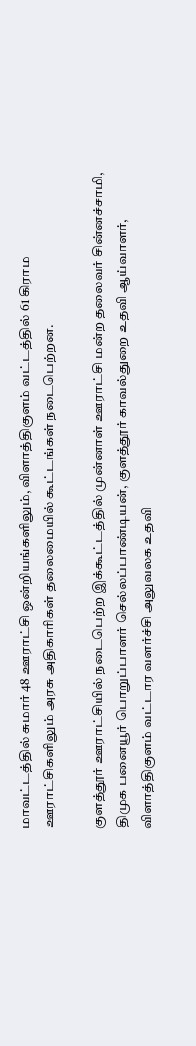மாவட்டத்தில் சுமார் 48 ஊராட்சி ஒன்றியங்களிலும், விளாத்திகுளம் வட்டத்தில் 61 கிராம ஊராட்சிகளிலும் அரசு அதிகாரிகள் தலைமையில் கூட்டங்கள் நடைபெற்றன.

குளத்தூர் ஊராட்சியில் நடைபெற்ற இக்கூட்டத்தில் முன்னாள் ஊராட்சி மன்ற தலைவர் சின்னச்சாமி, திமுக பனையூர் பொறுப்பாளர் செல்லப்பாண்டியன், குளத்தூர் காவல்துறை உதவி ஆய்வாளர், விளாத்திகுளம் வட்டார வளர்ச்சி அலுவலக உதவி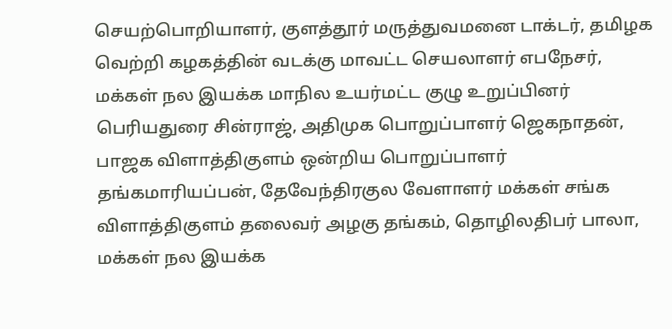செயற்பொறியாளர், குளத்தூர் மருத்துவமனை டாக்டர், தமிழக வெற்றி கழகத்தின் வடக்கு மாவட்ட செயலாளர் எபநேசர், மக்கள் நல இயக்க மாநில உயர்மட்ட குழு உறுப்பினர் பெரியதுரை சின்ராஜ், அதிமுக பொறுப்பாளர் ஜெகநாதன், பாஜக விளாத்திகுளம் ஒன்றிய பொறுப்பாளர் தங்கமாரியப்பன், தேவேந்திரகுல வேளாளர் மக்கள் சங்க விளாத்திகுளம் தலைவர் அழகு தங்கம், தொழிலதிபர் பாலா, மக்கள் நல இயக்க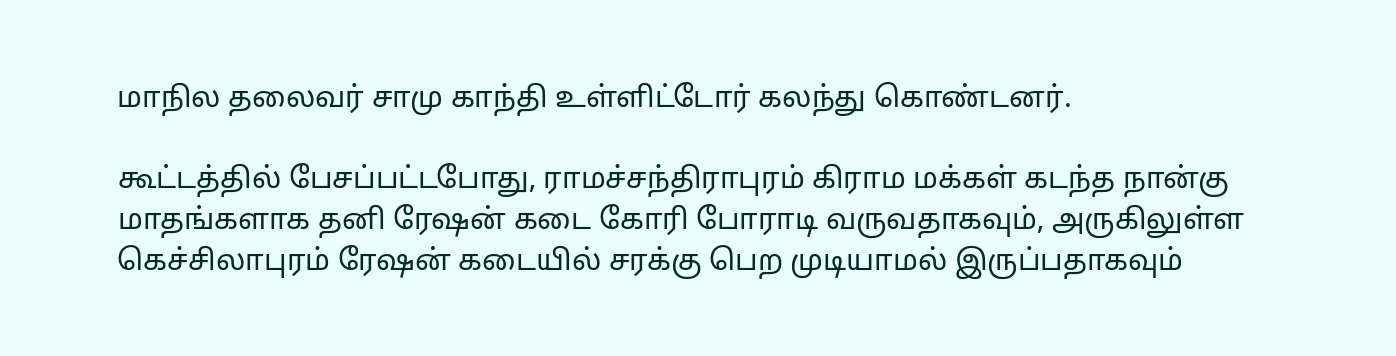மாநில தலைவர் சாமு காந்தி உள்ளிட்டோர் கலந்து கொண்டனர்.

கூட்டத்தில் பேசப்பட்டபோது, ராமச்சந்திராபுரம் கிராம மக்கள் கடந்த நான்கு மாதங்களாக தனி ரேஷன் கடை கோரி போராடி வருவதாகவும், அருகிலுள்ள கெச்சிலாபுரம் ரேஷன் கடையில் சரக்கு பெற முடியாமல் இருப்பதாகவும்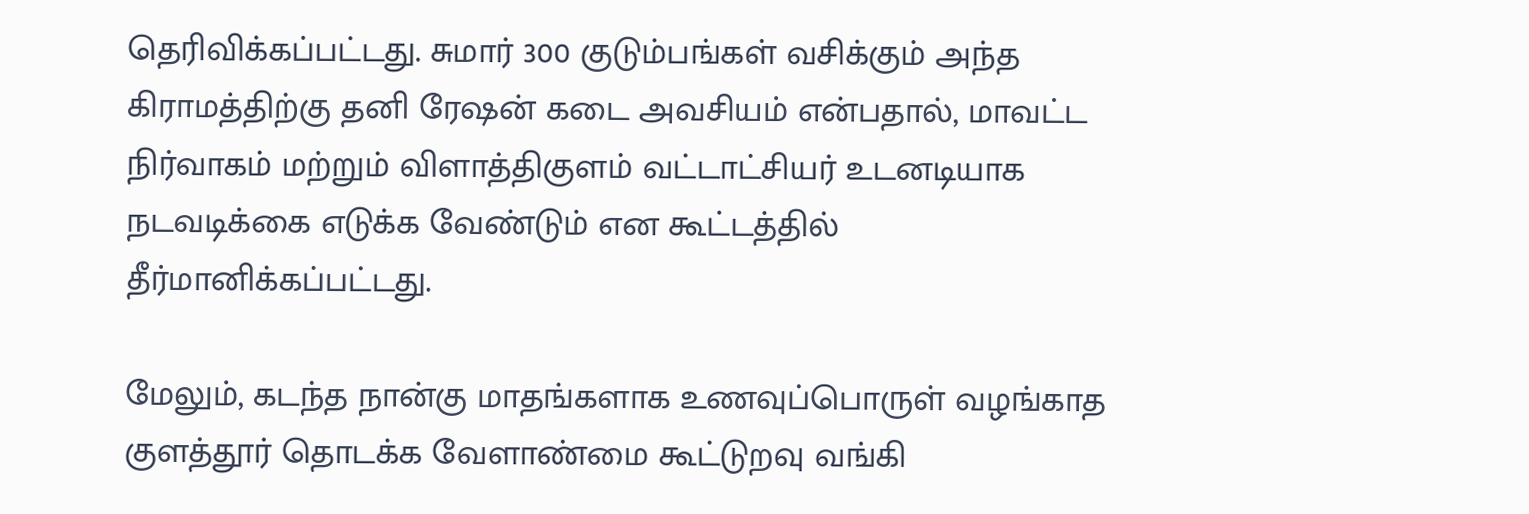தெரிவிக்கப்பட்டது. சுமார் 300 குடும்பங்கள் வசிக்கும் அந்த கிராமத்திற்கு தனி ரேஷன் கடை அவசியம் என்பதால், மாவட்ட நிர்வாகம் மற்றும் விளாத்திகுளம் வட்டாட்சியர் உடனடியாக நடவடிக்கை எடுக்க வேண்டும் என கூட்டத்தில் தீர்மானிக்கப்பட்டது.

மேலும், கடந்த நான்கு மாதங்களாக உணவுப்பொருள் வழங்காத குளத்தூர் தொடக்க வேளாண்மை கூட்டுறவு வங்கி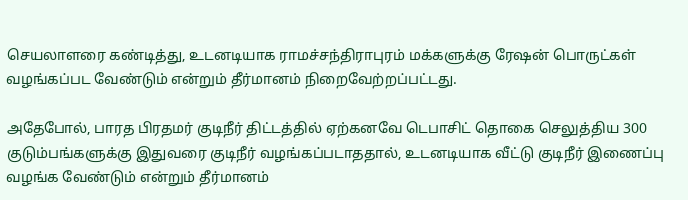செயலாளரை கண்டித்து, உடனடியாக ராமச்சந்திராபுரம் மக்களுக்கு ரேஷன் பொருட்கள் வழங்கப்பட வேண்டும் என்றும் தீர்மானம் நிறைவேற்றப்பட்டது.

அதேபோல், பாரத பிரதமர் குடிநீர் திட்டத்தில் ஏற்கனவே டெபாசிட் தொகை செலுத்திய 300 குடும்பங்களுக்கு இதுவரை குடிநீர் வழங்கப்படாததால், உடனடியாக வீட்டு குடிநீர் இணைப்பு வழங்க வேண்டும் என்றும் தீர்மானம்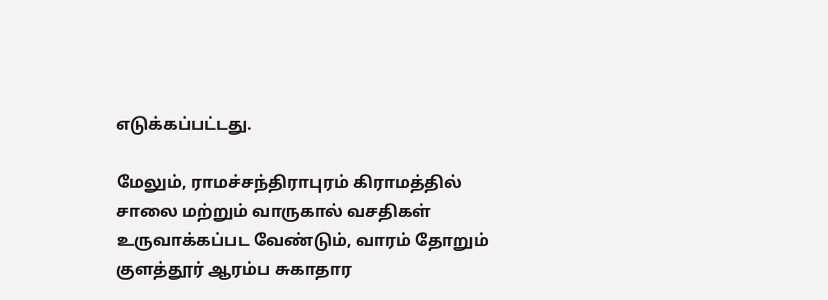எடுக்கப்பட்டது.

மேலும், ராமச்சந்திராபுரம் கிராமத்தில் சாலை மற்றும் வாருகால் வசதிகள் உருவாக்கப்பட வேண்டும், வாரம் தோறும் குளத்தூர் ஆரம்ப சுகாதார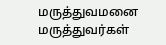மருத்துவமனை மருத்துவர்கள்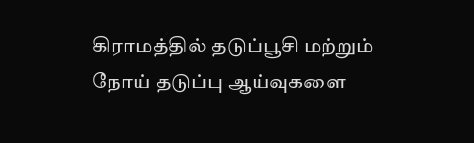கிராமத்தில் தடுப்பூசி மற்றும் நோய் தடுப்பு ஆய்வுகளை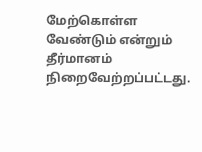மேற்கொள்ள வேண்டும் என்றும் தீர்மானம் நிறைவேற்றப்பட்டது.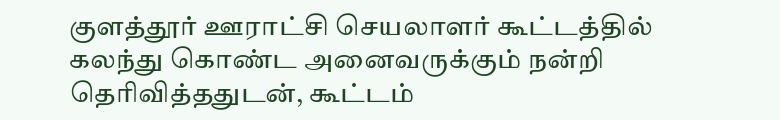குளத்தூர் ஊராட்சி செயலாளர் கூட்டத்தில் கலந்து கொண்ட அனைவருக்கும் நன்றி தெரிவித்ததுடன், கூட்டம்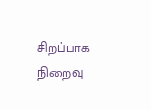சிறப்பாக நிறைவு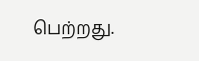பெற்றது.